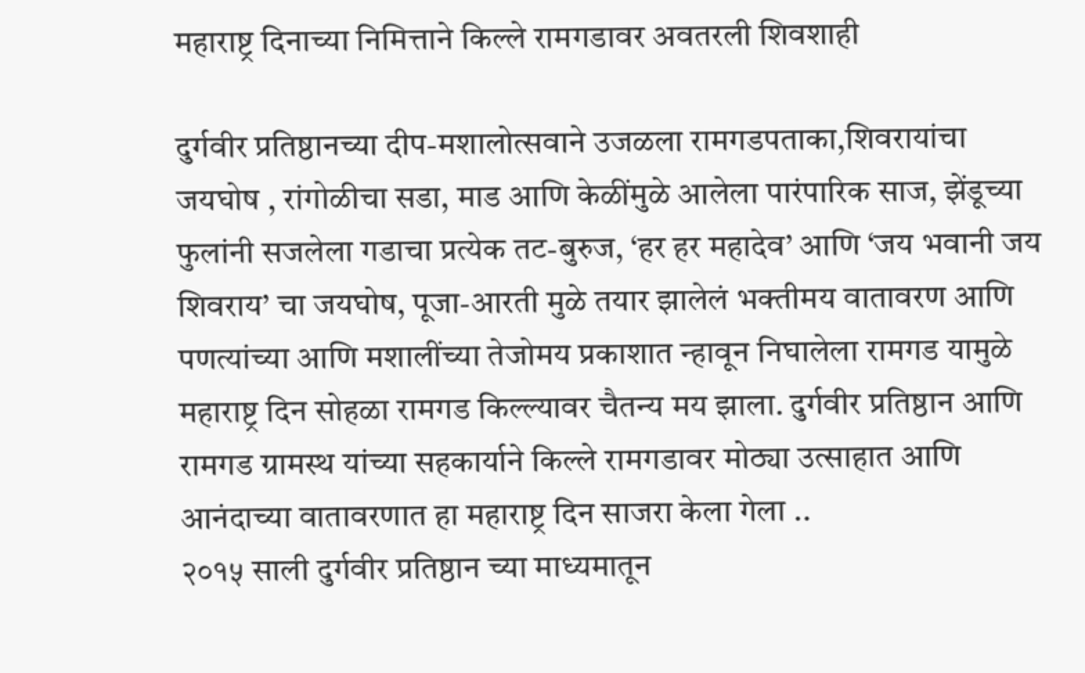महाराष्ट्र दिनाच्या निमित्ताने किल्ले रामगडावर अवतरली शिवशाही

दुर्गवीर प्रतिष्ठानच्या दीप-मशालोत्सवाने उजळला रामगडपताका,शिवरायांचा जयघोष , रांगोळीचा सडा, माड आणि केळींमुळे आलेला पारंपारिक साज, झेंडूच्या फुलांनी सजलेला गडाचा प्रत्येक तट-बुरुज, ‘हर हर महादेव’ आणि ‘जय भवानी जय शिवराय’ चा जयघोष, पूजा-आरती मुळे तयार झालेलं भक्तीमय वातावरण आणि पणत्यांच्या आणि मशालींच्या तेजोमय प्रकाशात न्हावून निघालेला रामगड यामुळे महाराष्ट्र दिन सोहळा रामगड किल्ल्यावर चैतन्य मय झाला. दुर्गवीर प्रतिष्ठान आणि रामगड ग्रामस्थ यांच्या सहकार्याने किल्ले रामगडावर मोठ्या उत्साहात आणि आनंदाच्या वातावरणात हा महाराष्ट्र दिन साजरा केला गेला ..
२०१५ साली दुर्गवीर प्रतिष्ठान च्या माध्यमातून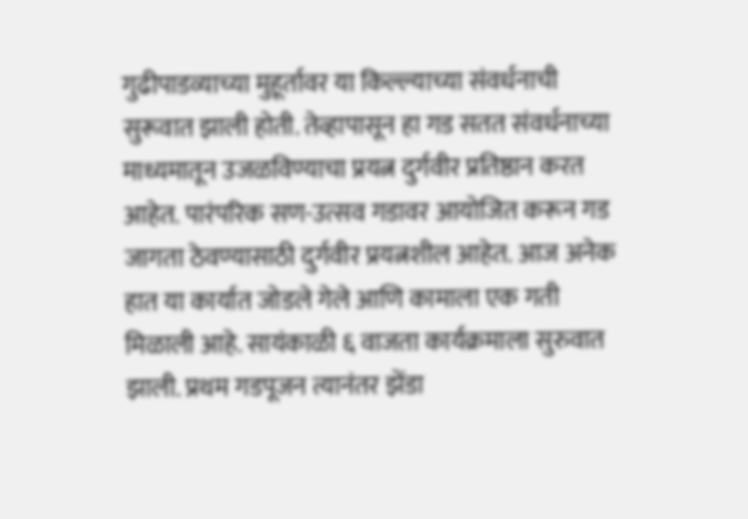गुढीपाडव्याच्या मुहूर्तावर या किल्ल्याच्या संवर्धनाची सुरूवात झाली होती. तेव्हापासून हा गड सतत संवर्धनाच्या माध्यमातून उजळविण्याचा प्रयत्न दुर्गवीर प्रतिष्ठान करत आहेत. पारंपरिक सण-उत्सव गडावर आयोजित करून गड जागता ठेवण्यासाठी दुर्गवीर प्रयत्नशील आहेत. आज अनेक हात या कार्यात जोडले गेले आणि कामाला एक गती मिळाली आहे. सायंकाळी ६ वाजता कार्यक्रमाला सुरुवात झाली. प्रथम गडपूजन त्यानंतर झेंडा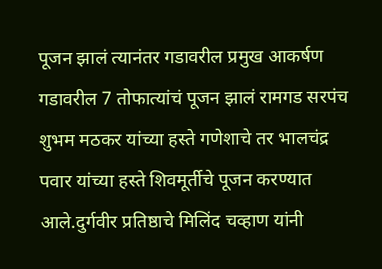पूजन झालं त्यानंतर गडावरील प्रमुख आकर्षण गडावरील 7 तोफात्यांचं पूजन झालं रामगड सरपंच शुभम मठकर यांच्या हस्ते गणेशाचे तर भालचंद्र पवार यांच्या हस्ते शिवमूर्तीचे पूजन करण्यात आले.दुर्गवीर प्रतिष्ठाचे मिलिंद चव्हाण यांनी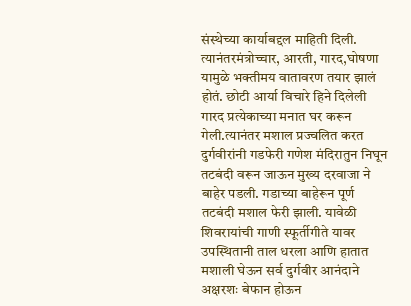संस्थेच्या कार्याबद्दल माहिती दिली. त्यानंतरमंत्रोच्चार, आरती, गारद,घोषणा यामुळे भक्तीमय वातावरण तयार झालं होतं. छोटी आर्या विचारे हिने दिलेली गारद प्रत्येकाच्या मनात घर करून गेली.त्यानंतर मशाल प्रज्वलित करत दुर्गवीरांनी गडफेरी गणेश मंदिरातुन निघून तटबंदी वरून जाऊन मुख्य दरवाजा ने बाहेर पडली. गडाच्या बाहेरून पूर्ण तटबंदी मशाल फेरी झाली. यावेळी शिवरायांची गाणी स्फूर्तीगीते यावर उपस्थितानी ताल धरला आणि हातात मशाली घेऊन सर्व दुर्गवीर आनंदाने अक्षरशः बेफान होऊन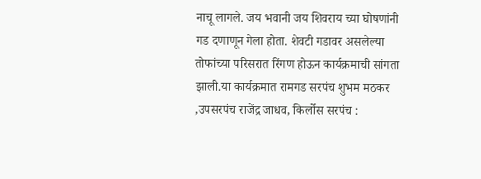नाचू लागले. जय भवानी जय शिवराय च्या घोषणांनी गड दणाणून गेला होता. शेवटी गडावर असलेल्या तोफांच्या परिसरात रिंगण होऊन कार्यक्रमाची सांगता झाली.या कार्यक्रमात रामगड सरपंच शुभम मठकर ,उपसरपंच राजेंद्र जाधव, किर्लोस सरपंच :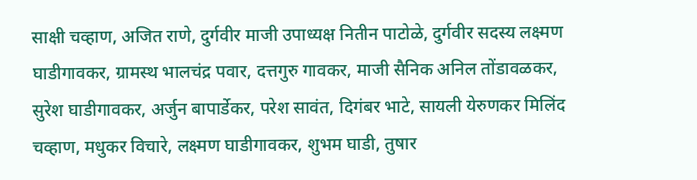साक्षी चव्हाण, अजित राणे, दुर्गवीर माजी उपाध्यक्ष नितीन पाटोळे, दुर्गवीर सदस्य लक्ष्मण घाडीगावकर, ग्रामस्थ भालचंद्र पवार, दत्तगुरु गावकर, माजी सैनिक अनिल तोंडावळकर, सुरेश घाडीगावकर, अर्जुन बापार्डेकर, परेश सावंत, दिगंबर भाटे, सायली येरुणकर मिलिंद चव्हाण, मधुकर विचारे, लक्ष्मण घाडीगावकर, शुभम घाडी, तुषार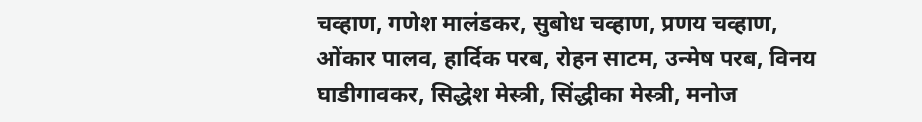चव्हाण, गणेश मालंडकर, सुबोध चव्हाण, प्रणय चव्हाण, ओंकार पालव, हार्दिक परब, रोहन साटम, उन्मेष परब, विनय घाडीगावकर, सिद्धेश मेस्त्री, सिंद्धीका मेस्त्री, मनोज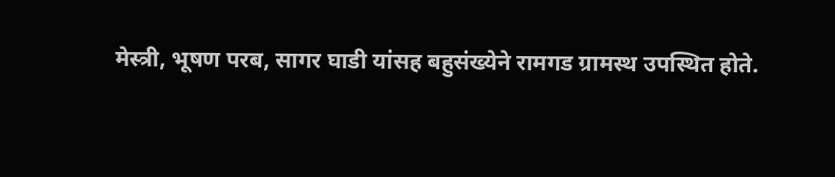मेस्त्री, भूषण परब, सागर घाडी यांसह बहुसंख्येने रामगड ग्रामस्थ उपस्थित होते.